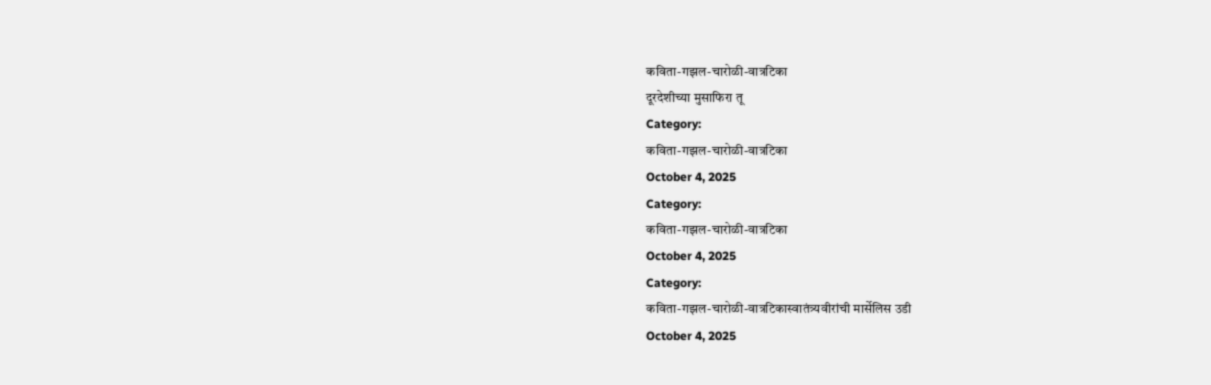कविता-गझल-चारोळी-वात्रटिका
दूरदेशीच्या मुसाफिरा तू
Category:
कविता-गझल-चारोळी-वात्रटिका
October 4, 2025
Category:
कविता-गझल-चारोळी-वात्रटिका
October 4, 2025
Category:
कविता-गझल-चारोळी-वात्रटिकास्वातंत्र्यवीरांची मार्सेलिस उडी
October 4, 2025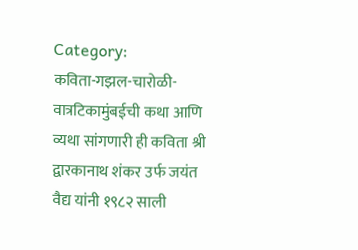Category:
कविता-गझल-चारोळी-वात्रटिकामुंबईची कथा आणि व्यथा सांगणारी ही कविता श्री द्वारकानाथ शंकर उर्फ जयंत वैद्य यांनी १९८२ साली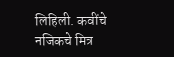लिहिली. कवींचे नजिकचे मित्र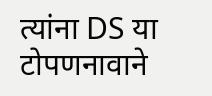त्यांना DS या टोपणनावाने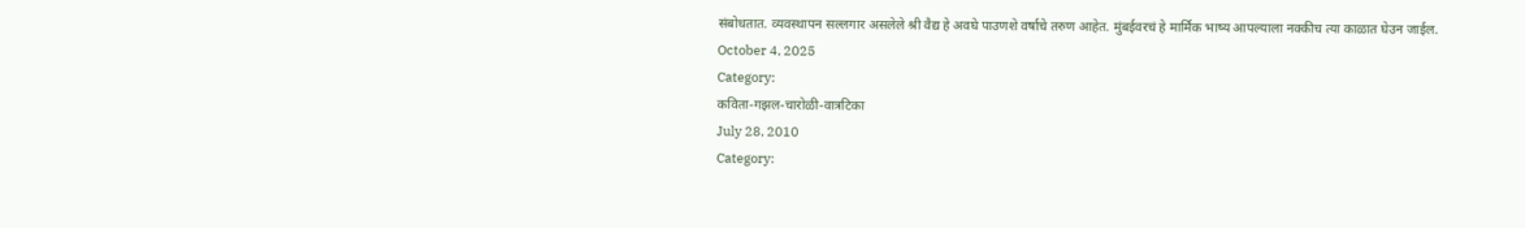संबोधतात. व्यवस्थापन सल्लगार असलेले श्री वैद्य हे अवघे पाउणशे वर्षाचे तरुण आहेत. मुंबईवरचं हे मार्मिक भाष्य आपल्याला नक्कीच त्या काळात घेउन जाईल.
October 4, 2025
Category:
कविता-गझल-चारोळी-वात्रटिका
July 28, 2010
Category: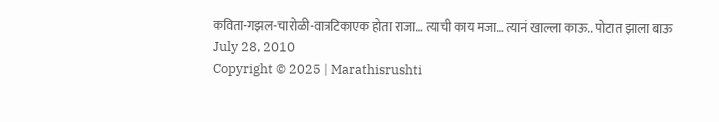कविता-गझल-चारोळी-वात्रटिकाएक होता राजा… त्याची काय मजा… त्यानं खाल्ला काऊ.. पोटात झाला बाऊ
July 28, 2010
Copyright © 2025 | Marathisrushti